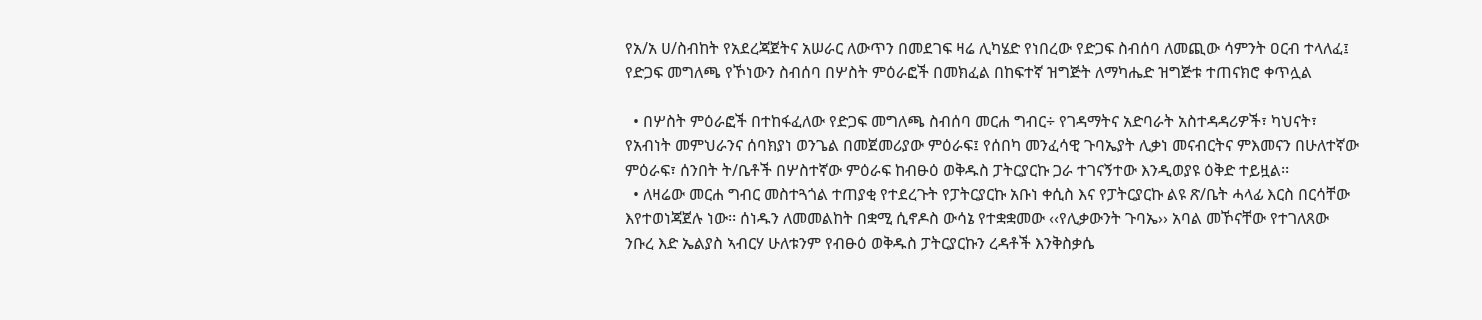የአ/አ ሀ/ስብከት የአደረጃጀትና አሠራር ለውጥን በመደገፍ ዛሬ ሊካሄድ የነበረው የድጋፍ ስብሰባ ለመጪው ሳምንት ዐርብ ተላለፈ፤ የድጋፍ መግለጫ የኾነውን ስብሰባ በሦስት ምዕራፎች በመክፈል በከፍተኛ ዝግጅት ለማካሔድ ዝግጅቱ ተጠናክሮ ቀጥሏል

  • በሦስት ምዕራፎች በተከፋፈለው የድጋፍ መግለጫ ስብሰባ መርሐ ግብር÷ የገዳማትና አድባራት አስተዳዳሪዎች፣ ካህናት፣ የአብነት መምህራንና ሰባክያነ ወንጌል በመጀመሪያው ምዕራፍ፤ የሰበካ መንፈሳዊ ጉባኤያት ሊቃነ መናብርትና ምእመናን በሁለተኛው ምዕራፍ፣ ሰንበት ት/ቤቶች በሦስተኛው ምዕራፍ ከብፁዕ ወቅዱስ ፓትርያርኩ ጋራ ተገናኝተው እንዲወያዩ ዕቅድ ተይዟል፡፡
  • ለዛሬው መርሐ ግብር መስተጓጎል ተጠያቂ የተደረጉት የፓትርያርኩ አቡነ ቀሲስ እና የፓትርያርኩ ልዩ ጽ/ቤት ሓላፊ እርስ በርሳቸው እየተወነጃጀሉ ነው፡፡ ሰነዱን ለመመልከት በቋሚ ሲኖዶስ ውሳኔ የተቋቋመው ‹‹የሊቃውንት ጉባኤ›› አባል መኾናቸው የተገለጸው ንቡረ እድ ኤልያስ ኣብርሃ ሁለቱንም የብፁዕ ወቅዱስ ፓትርያርኩን ረዳቶች እንቅስቃሴ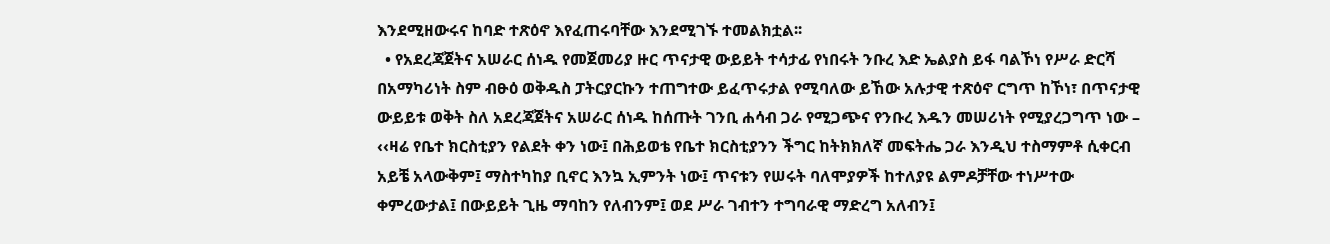እንደሚዘውሩና ከባድ ተጽዕኖ እየፈጠሩባቸው እንደሚገኙ ተመልክቷል፡፡
  • የአደረጃጀትና አሠራር ሰነዱ የመጀመሪያ ዙር ጥናታዊ ውይይት ተሳታፊ የነበሩት ንቡረ እድ ኤልያስ ይፋ ባልኾነ የሥራ ድርሻ በአማካሪነት ስም ብፁዕ ወቅዱስ ፓትርያርኩን ተጠግተው ይፈጥሩታል የሚባለው ይኸው አሉታዊ ተጽዕኖ ርግጥ ከኾነ፣ በጥናታዊ ውይይቱ ወቅት ስለ አደረጃጀትና አሠራር ሰነዱ ከሰጡት ገንቢ ሐሳብ ጋራ የሚጋጭና የንቡረ እዱን መሠሪነት የሚያረጋግጥ ነው – ‹‹ዛሬ የቤተ ክርስቲያን የልደት ቀን ነው፤ በሕይወቴ የቤተ ክርስቲያንን ችግር ከትክክለኛ መፍትሔ ጋራ እንዲህ ተስማምቶ ሲቀርብ አይቼ አላውቅም፤ ማስተካከያ ቢኖር እንኳ ኢምንት ነው፤ ጥናቱን የሠሩት ባለሞያዎች ከተለያዩ ልምዶቻቸው ተነሥተው ቀምረውታል፤ በውይይት ጊዜ ማባከን የለብንም፤ ወደ ሥራ ገብተን ተግባራዊ ማድረግ አለብን፤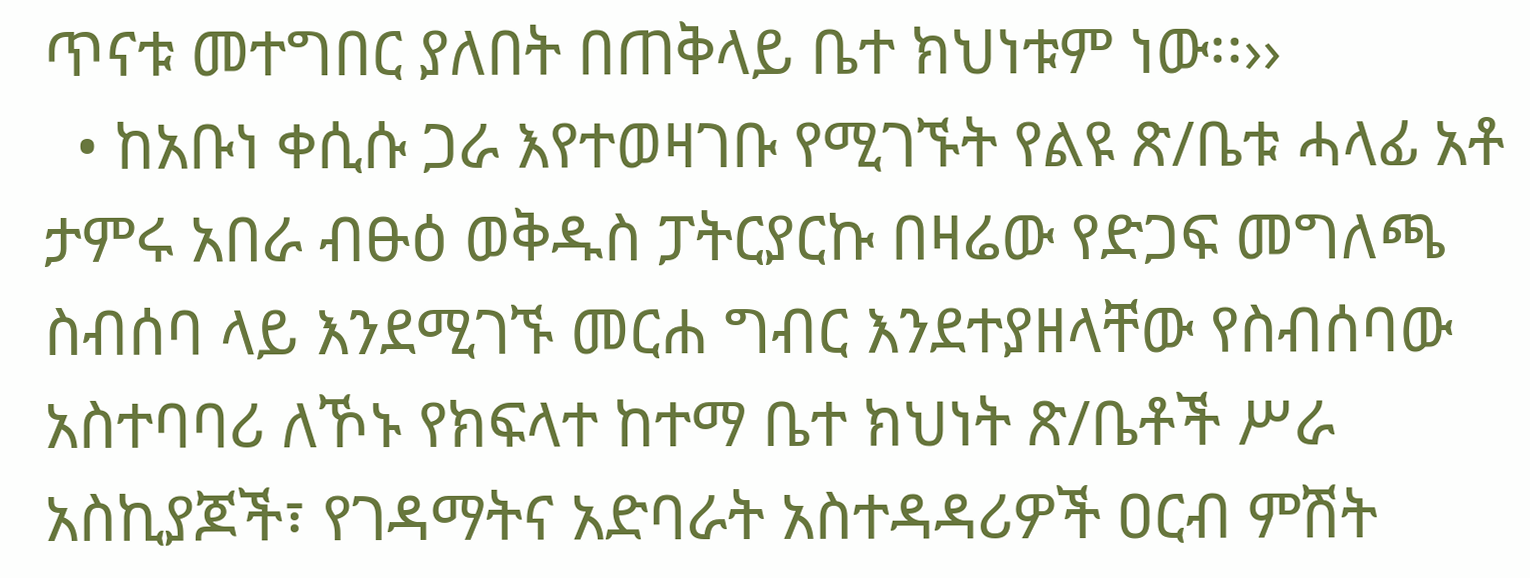ጥናቱ መተግበር ያለበት በጠቅላይ ቤተ ክህነቱም ነው፡፡››
  • ከአቡነ ቀሲሱ ጋራ እየተወዛገቡ የሚገኙት የልዩ ጽ/ቤቱ ሓላፊ አቶ ታምሩ አበራ ብፁዕ ወቅዱስ ፓትርያርኩ በዛሬው የድጋፍ መግለጫ ስብሰባ ላይ እንደሚገኙ መርሐ ግብር እንደተያዘላቸው የስብሰባው አስተባባሪ ለኾኑ የክፍላተ ከተማ ቤተ ክህነት ጽ/ቤቶች ሥራ አስኪያጆች፣ የገዳማትና አድባራት አስተዳዳሪዎች ዐርብ ምሽት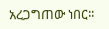አረጋግጠው ነበር፡፡